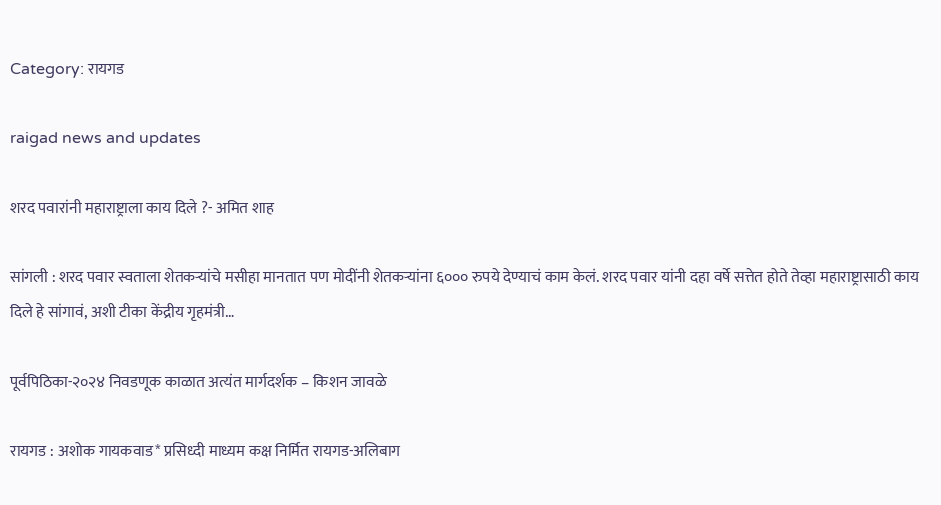Category: रायगड

raigad news and updates

शरद पवारांनी महाराष्ट्राला काय दिले ?- अमित शाह

सांगली : शरद पवार स्वताला शेतकऱ्यांचे मसीहा मानतात पण मोदींनी शेतकऱ्यांना ६००० रुपये देण्याचं काम केलं. शरद पवार यांनी दहा वर्षे सत्तेत होते तेव्हा महाराष्ट्रासाठी काय दिले हे सांगावं, अशी टीका केंद्रीय गृहमंत्री…

पूर्वपिठिका-२०२४ निवडणूक काळात अत्यंत मार्गदर्शक – किशन जावळे

रायगड : अशोक गायकवाड* प्रसिध्दी माध्यम कक्ष निर्मित रायगड-अलिबाग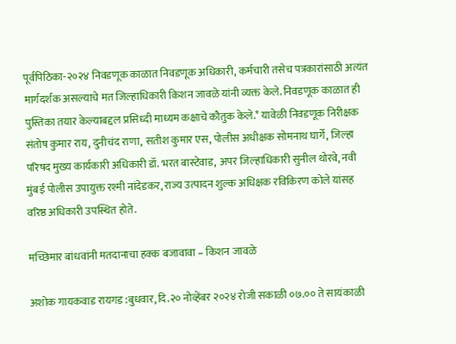पूर्वपिठिका-२०२४ निवडणूक काळात निवडणूक अधिकारी, कर्मचारी तसेच पत्रकारांसाठी अत्यंत मार्गदर्शक असल्याचे मत जिल्हाधिकारी किशन जावळे यांनी व्यक्त केले. निवडणूक काळात ही पुस्तिका तयार केल्याबद्दल प्रसिध्दी माध्यम कक्षाचे कौतुक केले.* यावेळी निवडणूक निरीक्षक संतोष कुमार राय, दुनीचंद राणा, सतीश कुमार एस, पोलीस अधीक्षक सोमनाथ घार्गे, जिल्हा परिषद मुख्य कार्यकारी अधिकारी डॉ. भरत बास्टेवाड, अपर जिल्हाधिकारी सुनील थोरवे, नवी मुंबई पोलीस उपायुक्त रश्मी नांदेडकर, राज्य उत्पादन शुल्क अधिक्षक रविकिरण कोले यांसह वरिष्ठ अधिकारी उपस्थित होते.

मच्छिमार बांधवांनी मतदानाचा हक्क बजावावा – किशन जावळे

अशोक गायकवाड रायगड :बुधवार, दि.२० नोव्हेंबर २०२४ रोजी सकाळी ०७.०० ते सायंकाळी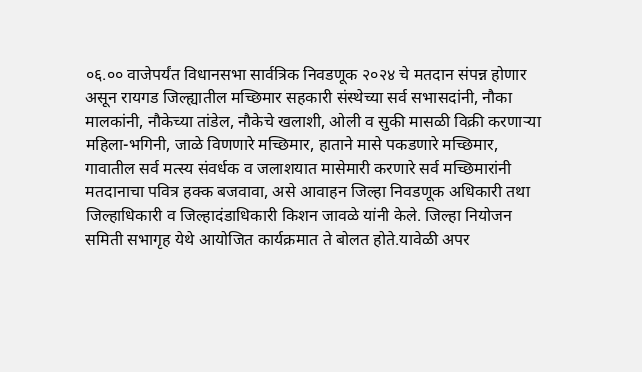०६.०० वाजेपर्यंत विधानसभा सार्वत्रिक निवडणूक २०२४ चे मतदान संपन्न होणार असून रायगड जिल्ह्यातील मच्छिमार सहकारी संस्थेच्या सर्व सभासदांनी, नौका मालकांनी, नौकेच्या तांडेल, नौकेचे खलाशी, ओली व सुकी मासळी विक्री करणाऱ्या महिला-भगिनी, जाळे विणणारे मच्छिमार, हाताने मासे पकडणारे मच्छिमार, गावातील सर्व मत्स्य संवर्धक व जलाशयात मासेमारी करणारे सर्व मच्छिमारांनी मतदानाचा पवित्र हक्क बजवावा, असे आवाहन जिल्हा निवडणूक अधिकारी तथा जिल्हाधिकारी व जिल्हादंडाधिकारी किशन जावळे यांनी केले. जिल्हा नियोजन समिती सभागृह येथे आयोजित कार्यक्रमात ते बोलत होते.यावेळी अपर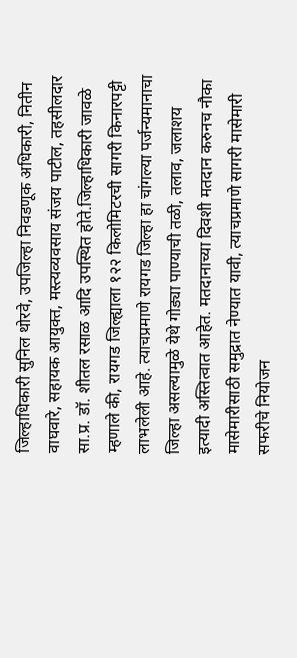जिल्हाधिकारी सुनिल थोरवे, उपजिल्हा निवडणूक अधिकारी, नितीन वाघवारे, सहायक आयुक्त, मस्त्यव्यवसाय संजय पाटील, तहसीलदार सा.प्र. डॉ. शीतल रसाळ आदि उपस्थित होते.जिल्हाधिकारी जावळे म्हणाले की, रायगड जिल्ह्याला १२२ किलोमिटरची सागरी किनारपट्टी लाभलेली आहे. त्याचप्रमाणे रायगड जिल्हा हा चांगल्या पर्जन्यमानाचा जिल्हा असल्यामुळे येथे गोड्या पाण्याची तळी, तलाव, जलाशय इत्यादी अस्तित्वात आहेत. मतदानाच्या दिवशी मतदान करुनच नौका मासेमारीसाठी समुद्रात नेण्यात यावी, त्याचप्रमाणे सागरी मासेमारी सफरीचे नियोजन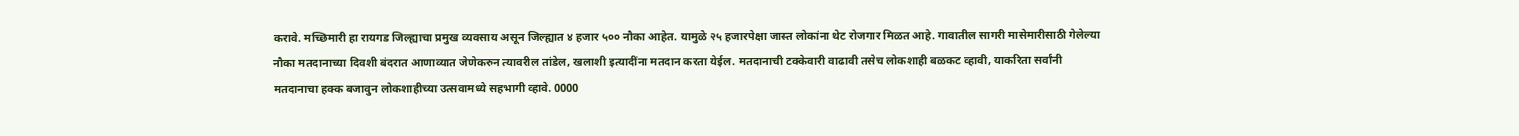करावे. मच्छिमारी हा रायगड जिल्ह्याचा प्रमुख व्यवसाय असून जिल्ह्यात ४ हजार ५०० नौका आहेत. यामुळे २५ हजारपेक्षा जास्त लोकांना थेट रोजगार मिळत आहे. गावातील सागरी मासेमारीसाठी गेलेल्या नौका मतदानाच्या दिवशी बंदरात आणाव्यात जेणेकरुन त्यावरील तांडेल, खलाशी इत्यादींना मतदान करता येईल. मतदानाची टक्केवारी वाढावी तसेच लोकशाही बळकट व्हावी, याकरिता सर्वांनी मतदानाचा हक्क बजावुन लोकशाहीच्या उत्सवामध्ये सहभागी व्हावे. 0000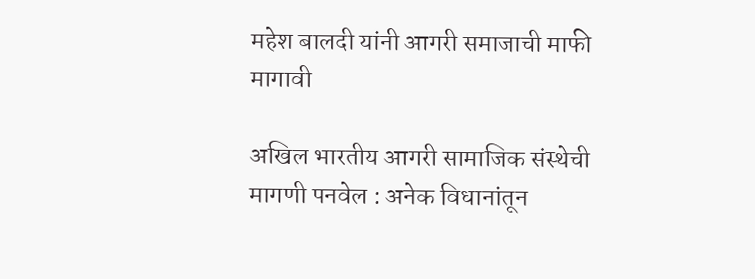महेश बालदी यांनी आगरी समाजाची माफी मागावी

अखिल भारतीय आगरी सामाजिक संस्थेची मागणी पनवेल : अनेक विधानांतून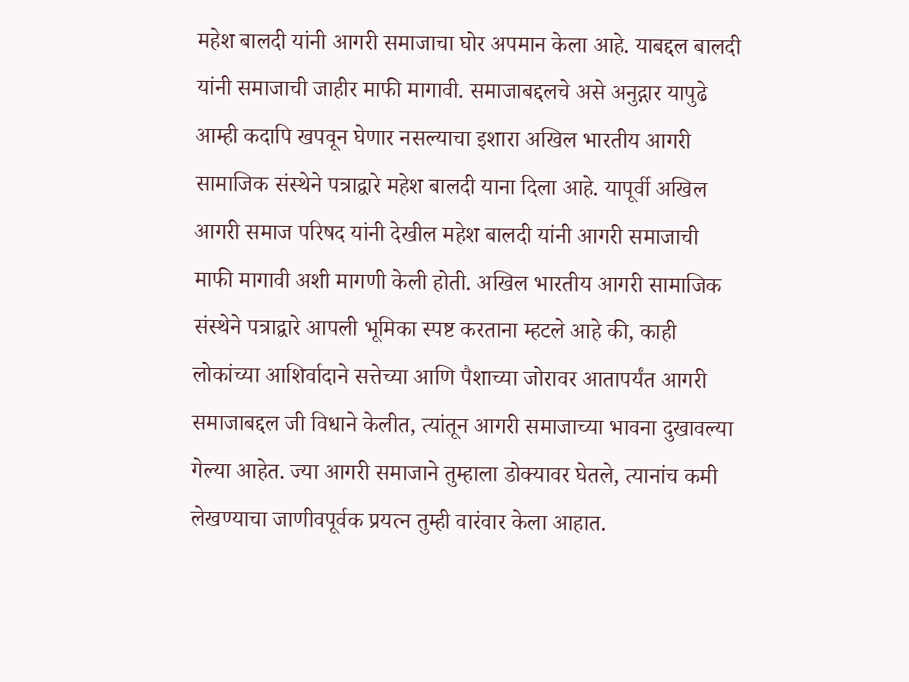महेश बालदी यांनी आगरी समाजाचा घोर अपमान केला आहे. याबद्दल बालदी यांनी समाजाची जाहीर माफी मागावी. समाजाबद्दलचे असे अनुद्गार यापुढे आम्ही कदापि खपवून घेणार नसल्याचा इशारा अखिल भारतीय आगरी सामाजिक संस्थेने पत्राद्वारे महेश बालदी याना दिला आहे. यापूर्वी अखिल आगरी समाज परिषद यांनी देखील महेश बालदी यांनी आगरी समाजाची माफी मागावी अशी मागणी केली होती. अखिल भारतीय आगरी सामाजिक संस्थेने पत्राद्वारे आपली भूमिका स्पष्ट करताना म्हटले आहे की, काही लोकांच्या आशिर्वादाने सत्तेच्या आणि पैशाच्या जोरावर आतापर्यंत आगरी समाजाबद्दल जी विधाने केलीत, त्यांतून आगरी समाजाच्या भावना दुखावल्या गेल्या आहेत. ज्या आगरी समाजाने तुम्हाला डोक्यावर घेतले, त्यानांच कमी लेखण्याचा जाणीवपूर्वक प्रयत्न तुम्ही वारंवार केला आहात.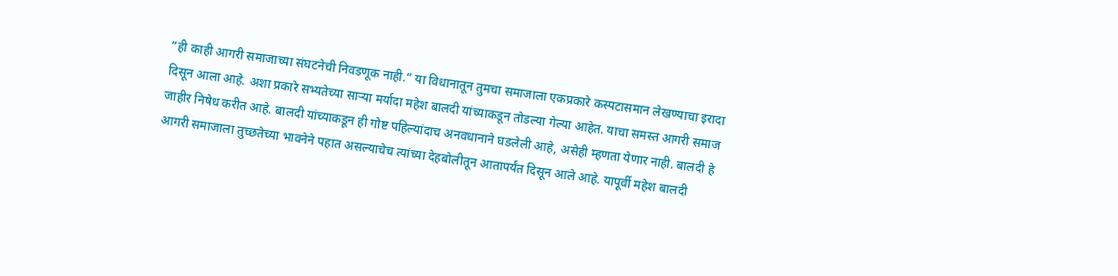“ही काही आगरी समाजाच्या संघटनेची निवडणूक नाही.” या विधानातून तुमचा समाजाला एकप्रकारे कस्पटासमान लेखण्याचा इरादा दिसून आला आहे. अशा प्रकारे सभ्यतेच्या साऱ्या मर्यादा महेश बालदी यांच्याकडून तोडल्या गेल्या आहेत. याचा समस्त आगरी समाज जाहीर निषेध करीत आहे. बालदी यांच्याकडून ही गोष्ट पहिल्यांदाच अनवधानाने घडलेली आहे, असेही म्हणता येणार नाही. बालदी हे आगरी समाजाला तुच्छतेच्या भावनेने पहात असल्याचेच त्यांच्या देहबोलीतून आतापर्यंत दिसून आले आहे. यापूर्वी महेश बालदी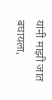यांनी माझी जात बघायला,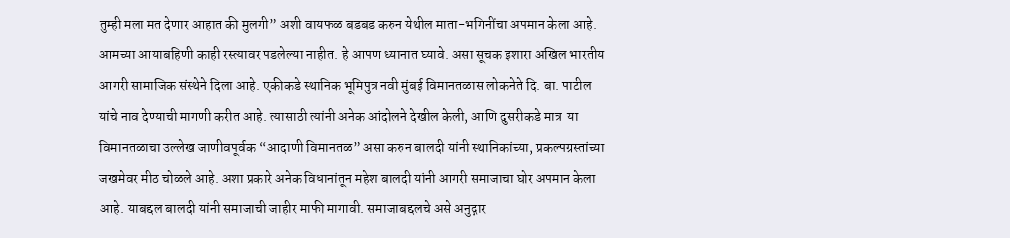तुम्ही मला मत देणार आहात की मुलगी” अशी वायफळ बडबड करुन येथील माता-भगिनींचा अपमान केला आहे. आमच्या आयाबहिणी काही रस्त्यावर पडलेल्या नाहीत. हे आपण ध्यानात घ्यावे. असा सूचक इशारा अखिल भारतीय आगरी सामाजिक संस्थेने दिला आहे. एकीकडे स्थानिक भूमिपुत्र नवी मुंबई विमानतळास लोकनेते दि. बा. पाटील यांचे नाव देण्याची मागणी करीत आहे. त्यासाठी त्यांनी अनेक आंदोलने देखील केली, आणि दुसरीकडे मात्र  या विमानतळाचा उल्लेख जाणीवपूर्वक “आदाणी विमानतळ” असा करुन बालदी यांनी स्थानिकांच्या, प्रकल्पग्रस्तांच्या जखमेवर मीठ चोळले आहे. अशा प्रकारे अनेक विधानांतून महेश बालदी यांनी आगरी समाजाचा घोर अपमान केला आहे. याबद्दल बालदी यांनी समाजाची जाहीर माफी मागावी. समाजाबद्दलचे असे अनुद्गार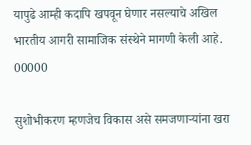यापुढे आम्ही कदापि खपवून घेणार नसल्याचे अखिल भारतीय आगरी सामाजिक संस्थेने मागणी केली आहे. 00000

सुशोभीकरण म्हणजेच विकास असे समजणाऱ्यांना खरा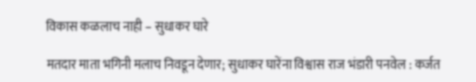विकास कळलाच नाही – सुधाकर घारे

मतदार माता भगिनी मलाच निवडून देणार; सुधाकर घारेंना विश्वास राज भंडारी पनवेल : कर्जत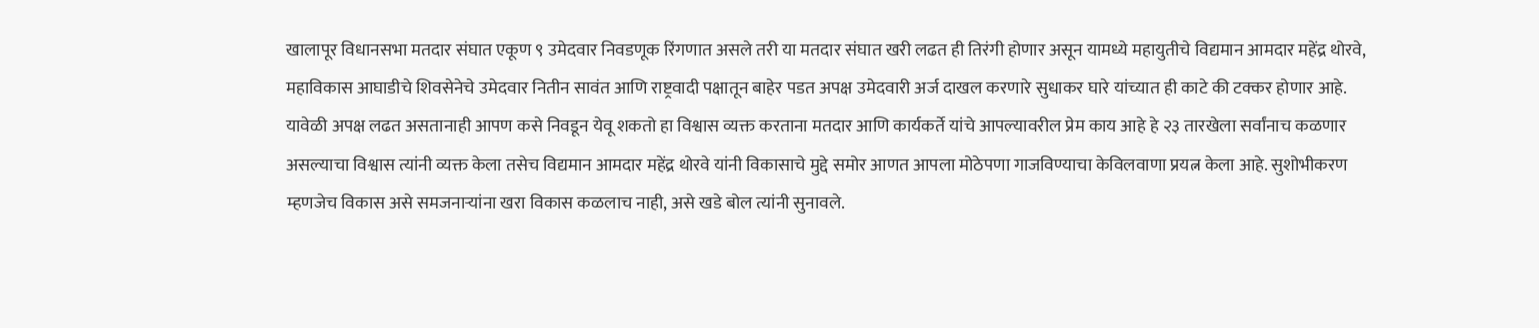खालापूर विधानसभा मतदार संघात एकूण ९ उमेदवार निवडणूक रिंगणात असले तरी या मतदार संघात खरी लढत ही तिरंगी होणार असून यामध्ये महायुतीचे विद्यमान आमदार महेंद्र थोरवे, महाविकास आघाडीचे शिवसेनेचे उमेदवार नितीन सावंत आणि राष्ट्रवादी पक्षातून बाहेर पडत अपक्ष उमेदवारी अर्ज दाखल करणारे सुधाकर घारे यांच्यात ही काटे की टक्कर होणार आहे. यावेळी अपक्ष लढत असतानाही आपण कसे निवडून येवू शकतो हा विश्वास व्यक्त करताना मतदार आणि कार्यकर्ते यांचे आपल्यावरील प्रेम काय आहे हे २३ तारखेला सर्वांनाच कळणार असल्याचा विश्वास त्यांनी व्यक्त केला तसेच विद्यमान आमदार महेंद्र थोरवे यांनी विकासाचे मुद्दे समोर आणत आपला मोठेपणा गाजविण्याचा केविलवाणा प्रयत्न केला आहे. सुशोभीकरण म्हणजेच विकास असे समजनाऱ्यांना खरा विकास कळलाच नाही, असे खडे बोल त्यांनी सुनावले.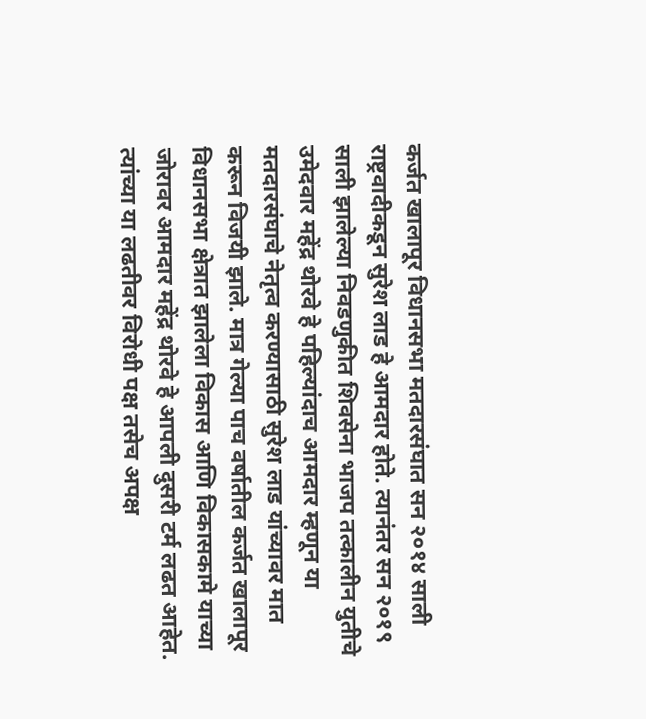कर्जत खालापूर विधानसभा मतदारसंघात सन २०१४ साली राष्ट्रवादीकडून सुरेश लाड हे आमदार होते. त्यानंतर सन २०१९ साली झालेल्या निवडणुकीत शिवसेना भाजप तत्कालीन युतीचे उमेदवार महेंद्र थोरवे हे पहिल्यांदाच आमदार म्हणून या मतदारसंघाचे नेतृत्व करण्यासाठी सुरेश लाड यांच्यावर मात करून विजयी झाले. मात्र गेल्या पाच वर्षातील कर्जत खालापूर विधानसभा क्षेत्रात झालेला विकास आणि विकासकामे याच्या जोरावर आमदार महेंद्र थोरवे हे आपली दुसरी टर्म लढत आहेत. त्यांच्या या लढतीवर विरोधी पक्ष तसेच अपक्ष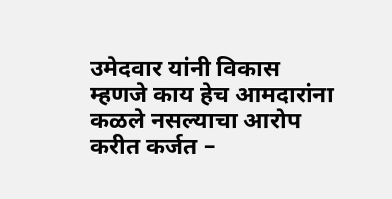उमेदवार यांनी विकास म्हणजे काय हेच आमदारांना कळले नसल्याचा आरोप करीत कर्जत –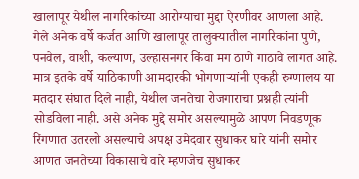खालापूर येथील नागरिकांच्या आरोग्याचा मुद्दा ऐरणीवर आणला आहे. गेले अनेक वर्षे कर्जत आणि खालापूर तालुक्यातील नागरिकांना पुणे, पनवेल, वाशी, कल्याण, उल्हासनगर किंवा मग ठाणे गाठावे लागत आहे. मात्र इतके वर्षे याठिकाणी आमदारकी भोगणाऱ्यांनी एकही रुग्णालय या मतदार संघात दिले नाही, येथील जनतेचा रोजगाराचा प्रश्नही त्यांनी सोडविला नाही. असे अनेक मुद्दे समोर असल्यामुळे आपण निवडणूक रिंगणात उतरलो असल्याचे अपक्ष उमेदवार सुधाकर घारे यांनी समोर आणत जनतेच्या विकासाचे वारे म्हणजेच सुधाकर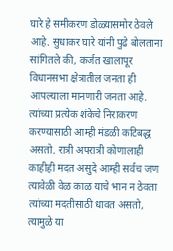घारे हे समीकरण डोळ्यासमोर ठेवले आहे. सुधाकर घारे यांनी पुढे बोलताना सांगितले की, कर्जत खालापूर विधानसभा क्षेत्रातील जनता ही आपल्याला मानणारी जनता आहे. त्यांच्या प्रत्येक शंकेचे निराकरण करण्यासाठी आम्ही मंडळी कटिबद्ध असतो. रात्री अपरात्री कोणालाही काहीही मदत असुदे आम्ही सर्वच जण त्यावेळी वेळ काळ याचे भान न ठेवता त्यांच्या मदतीसाठी धावत असतो, त्यामुळे या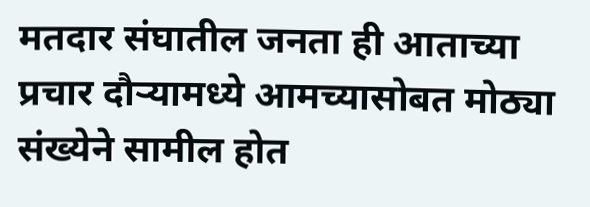मतदार संघातील जनता ही आताच्या प्रचार दौऱ्यामध्ये आमच्यासोबत मोठ्या संख्येने सामील होत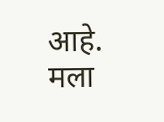आहे. मला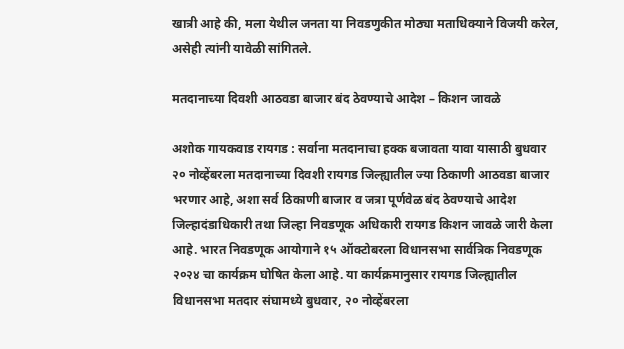खात्री आहे की, मला येथील जनता या निवडणुकीत मोठ्या मताधिक्याने विजयी करेल, असेही त्यांनी यावेळी सांगितले.

मतदानाच्या दिवशी आठवडा बाजार बंद ठेवण्याचे आदेश – किशन जावळे

अशोक गायकवाड रायगड : सर्वाना मतदानाचा हक्क बजावता यावा यासाठी बुधवार २० नोव्हेंबरला मतदानाच्या दिवशी रायगड जिल्ह्यातील ज्या ठिकाणी आठवडा बाजार भरणार आहे, अशा सर्व ठिकाणी बाजार व जत्रा पूर्णवेळ बंद ठेवण्याचे आदेश जिल्हादंडाधिकारी तथा जिल्हा निवडणूक अधिकारी रायगड किशन जावळे जारी केला आहे. भारत निवडणूक आयोगाने १५ ऑक्टोबरला विधानसभा सार्वत्रिक निवडणूक २०२४ चा कार्यक्रम घोषित केला आहे. या कार्यक्रमानुसार रायगड जिल्ह्यातील विधानसभा मतदार संघामध्ये बुधवार, २० नोव्हेंबरला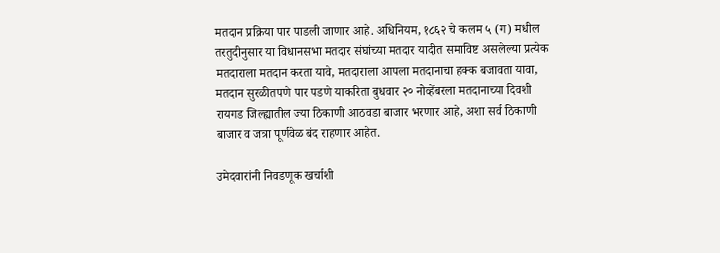मतदान प्रक्रिया पार पाडली जाणार आहे. अधिनियम, १८६२ चे कलम ५ (ग) मधील तरतुदीनुसार या विधानसभा मतदार संघांच्या मतदार यादीत समाविष्ट असलेल्या प्रत्येक मतदाराला मतदान करता यावे, मतदाराला आपला मतदानाचा हक्क बजावता यावा, मतदान सुरळीतपणे पार पडणे याकरिता बुधवार २० नोव्हेंबरला मतदानाच्या दिवशी रायगड जिल्ह्यातील ज्या ठिकाणी आठवडा बाजार भरणार आहे, अशा सर्व ठिकाणी बाजार व जत्रा पूर्णवेळ बंद राहणार आहेत.

उमेदवारांनी निवडणूक खर्चाशी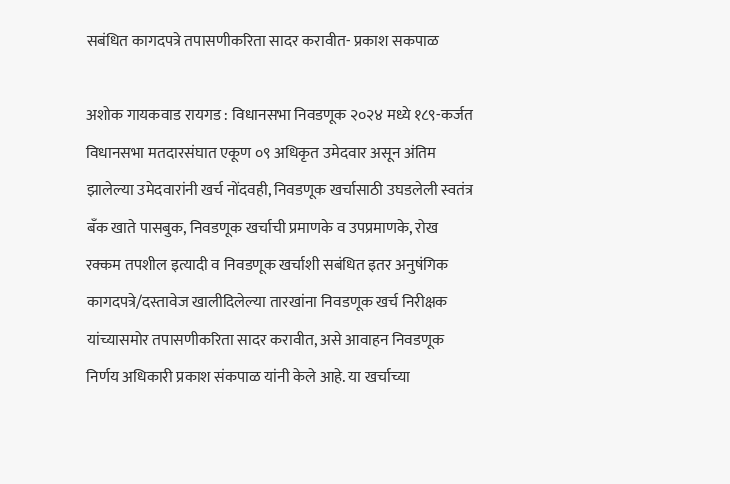सबंधित कागदपत्रे तपासणीकरिता सादर करावीत- प्रकाश सकपाळ

अशोक गायकवाड रायगड : विधानसभा निवडणूक २०२४ मध्ये १८९-कर्जत विधानसभा मतदारसंघात एकूण ०९ अधिकृत उमेदवार असून अंतिम झालेल्या उमेदवारांनी खर्च नोंदवही, निवडणूक खर्चासाठी उघडलेली स्वतंत्र बँक खाते पासबुक, निवडणूक खर्चाची प्रमाणके व उपप्रमाणके, रोख रक्कम तपशील इत्यादी व निवडणूक खर्चाशी सबंधित इतर अनुषंगिक कागदपत्रे/दस्तावेज खालीदिलेल्या तारखांना निवडणूक खर्च निरीक्षक यांच्यासमोर तपासणीकरिता सादर करावीत, असे आवाहन निवडणूक निर्णय अधिकारी प्रकाश संकपाळ यांनी केले आहे. या खर्चाच्या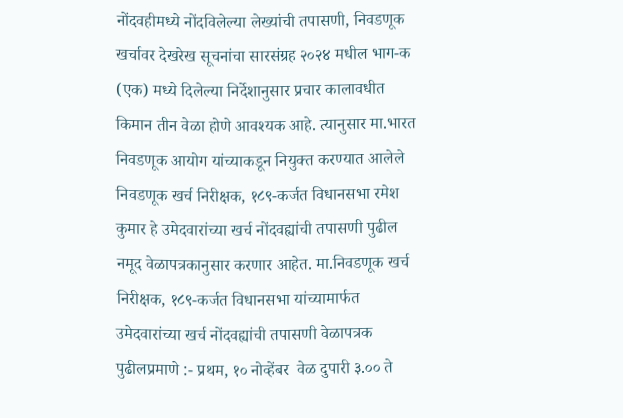नोंदवहीमध्ये नोंदविलेल्या लेख्यांची तपासणी, निवडणूक खर्चावर देखरेख सूचनांचा सारसंग्रह २०२४ मधील भाग-क (एक) मध्ये दिलेल्या निर्देशानुसार प्रचार कालावधीत किमान तीन वेळा होणे आवश्यक आहे. त्यानुसार मा.भारत निवडणूक आयोग यांच्याकडून नियुक्त करण्यात आलेले निवडणूक खर्च निरीक्षक, १८९-कर्जत विधानसभा रमेश कुमार हे उमेदवारांच्या खर्च नोंदवह्यांची तपासणी पुढील नमूद वेळापत्रकानुसार करणार आहेत. मा.निवडणूक खर्च निरीक्षक, १८९-कर्जत विधानसभा यांच्यामार्फत उमेदवारांच्या खर्च नोंदवह्यांची तपासणी वेळापत्रक पुढीलप्रमाणे :- प्रथम, १० नोव्हेंबर  वेळ दुपारी ३.०० ते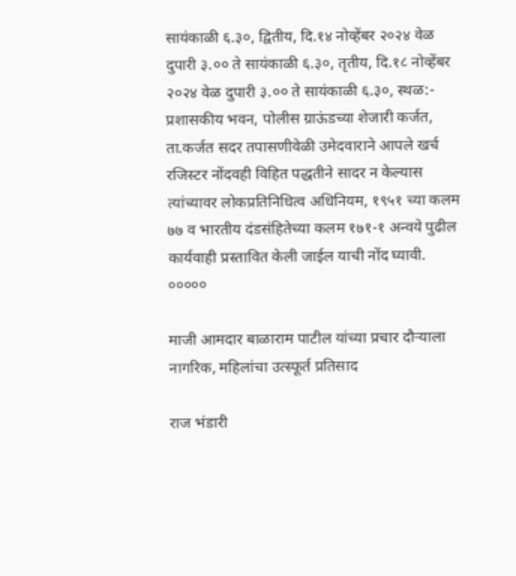सायंकाळी ६.३०, द्वितीय, दि.१४ नोव्हेंबर २०२४ वेळ दुपारी ३.०० ते सायंकाळी ६.३०, तृतीय, दि.१८ नोव्हेंबर २०२४ वेळ दुपारी ३.०० ते सायंकाळी ६.३०, स्थळ:- प्रशासकीय भवन, पोलीस ग्राऊंडच्या शेजारी कर्जत, ता.कर्जत सदर तपासणीवेळी उमेदवाराने आपले खर्च रजिस्टर नोंदवही विहित पद्धतीने सादर न केल्यास त्यांच्यावर लोकप्रतिनिधित्व अधिनियम, १९५१ च्या कलम ७७ व भारतीय दंडसंहितेच्या कलम १७१-१ अन्वये पुढील कार्यवाही प्रस्तावित केली जाईल याची नोंद घ्यावी. ०००००

माजी आमदार बाळाराम पाटील यांच्या प्रचार दौऱ्याला नागरिक, महिलांचा उत्स्फूर्त प्रतिसाद

राज भंडारी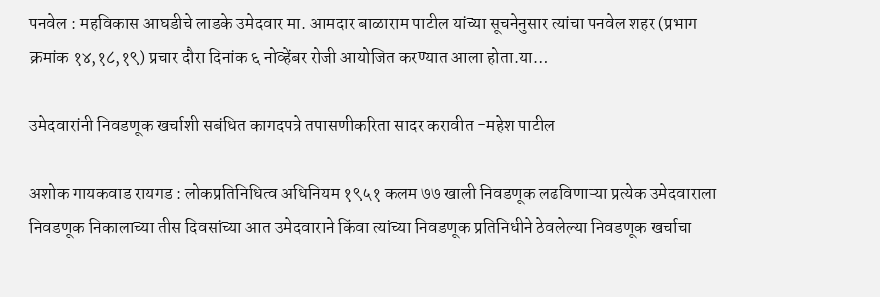पनवेल : महविकास आघडीचे लाडके उमेदवार मा. आमदार बाळाराम पाटील यांच्या सूचनेनुसार त्यांचा पनवेल शहर (प्रभाग क्रमांक १४,१८,१९) प्रचार दौरा दिनांक ६ नोव्हेंबर रोजी आयोजित करण्यात आला होता.या…

उमेदवारांनी निवडणूक खर्चाशी सबंधित कागदपत्रे तपासणीकरिता सादर करावीत -महेश पाटील

अशोक गायकवाड रायगड : लोकप्रतिनिधित्व अधिनियम १९५१ कलम ७७ खाली निवडणूक लढविणाऱ्या प्रत्येक उमेदवाराला निवडणूक निकालाच्या तीस दिवसांच्या आत उमेदवाराने किंवा त्यांच्या निवडणूक प्रतिनिधीने ठेवलेल्या निवडणूक खर्चाचा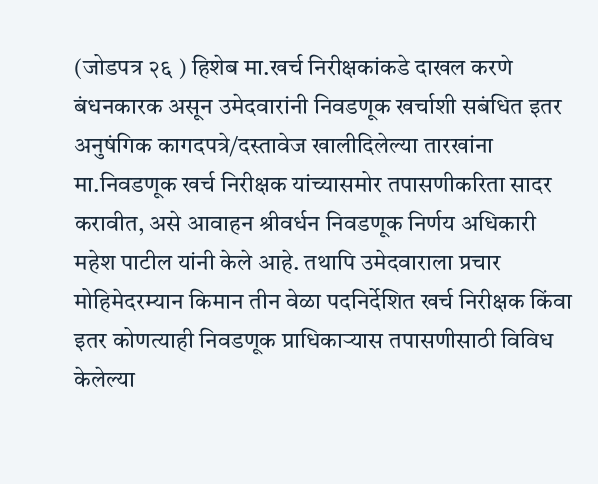(जोडपत्र २६ ) हिशेब मा.खर्च निरीक्षकांकडे दाखल करणे बंधनकारक असून उमेदवारांनी निवडणूक खर्चाशी सबंधित इतर अनुषंगिक कागदपत्रे/दस्तावेज खालीदिलेल्या तारखांना मा.निवडणूक खर्च निरीक्षक यांच्यासमोर तपासणीकरिता सादर करावीत, असे आवाहन श्रीवर्धन निवडणूक निर्णय अधिकारी महेश पाटील यांनी केले आहे. तथापि उमेदवाराला प्रचार मोहिमेदरम्यान किमान तीन वेळा पदनिर्देशित खर्च निरीक्षक किंवा इतर कोणत्याही निवडणूक प्राधिकाऱ्यास तपासणीसाठी विविध केलेल्या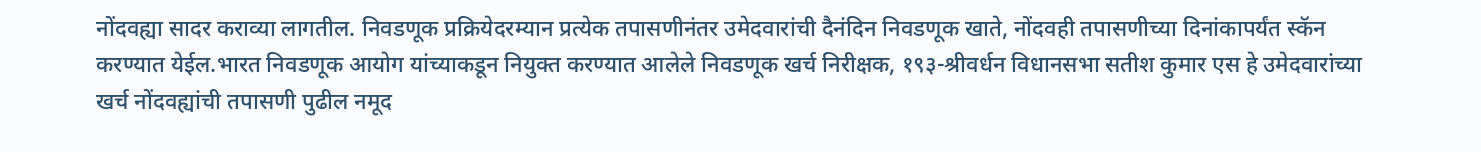नोंदवह्या सादर कराव्या लागतील. निवडणूक प्रक्रियेदरम्यान प्रत्येक तपासणीनंतर उमेदवारांची दैनंदिन निवडणूक खाते, नोंदवही तपासणीच्या दिनांकापर्यंत स्कॅन करण्यात येईल.भारत निवडणूक आयोग यांच्याकडून नियुक्त करण्यात आलेले निवडणूक खर्च निरीक्षक, १९३-श्रीवर्धन विधानसभा सतीश कुमार एस हे उमेदवारांच्या खर्च नोंदवह्यांची तपासणी पुढील नमूद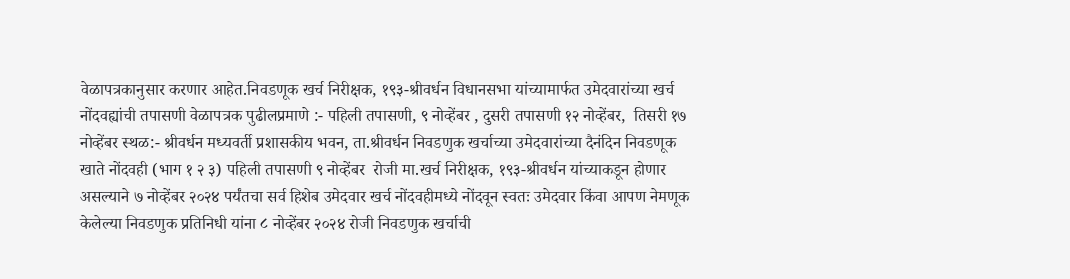वेळापत्रकानुसार करणार आहेत.निवडणूक खर्च निरीक्षक, १९३-श्रीवर्धन विधानसभा यांच्यामार्फत उमेदवारांच्या खर्च नोंदवह्यांची तपासणी वेळापत्रक पुढीलप्रमाणे :- पहिली तपासणी, ९ नोव्हेंबर , दुसरी तपासणी १२ नोव्हेंबर,  तिसरी १७ नोव्हेंबर स्थळ:- श्रीवर्धन मध्यवर्ती प्रशासकीय भवन, ता.श्रीवर्धन निवडणुक खर्चाच्या उमेदवारांच्या दैनंदिन निवडणूक खाते नोंदवही (भाग १ २ ३) पहिली तपासणी ९ नोव्हेंबर  रोजी मा.खर्च निरीक्षक, १९३-श्रीवर्धन यांच्याकडून होणार असल्याने ७ नोव्हेंबर २०२४ पर्यंतचा सर्व हिशेब उमेदवार खर्च नोंदवहीमध्ये नोंदवून स्वतः उमेदवार किंवा आपण नेमणूक केलेल्या निवडणुक प्रतिनिधी यांना ८ नोव्हेंबर २०२४ रोजी निवडणुक खर्चाची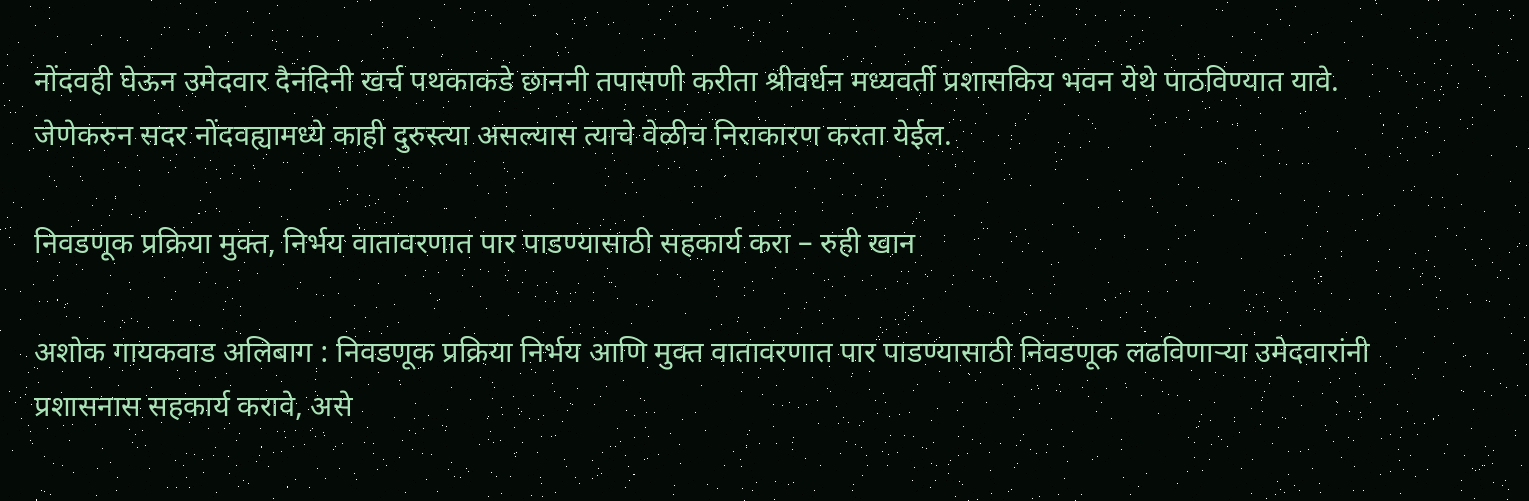नोंदवही घेऊन उमेदवार दैनंदिनी खर्च पथकाकडे छाननी तपासणी करीता श्रीवर्धन मध्यवर्ती प्रशासकिय भवन येथे पाठविण्यात यावे. जेणेकरुन सदर नोंदवह्यामध्ये काही दुरुस्त्या असल्यास त्याचे वेळीच निराकारण करता येईल.

निवडणूक प्रक्रिया मुक्त, निर्भय वातावरणात पार पाडण्यासाठी सहकार्य करा – रुही खान

अशोक गायकवाड अलिबाग : निवडणूक प्रक्रिया निर्भय आणि मुक्त वातावरणात पार पाडण्यासाठी निवडणूक लढविणाऱ्या उमेदवारांनी प्रशासनास सहकार्य करावे, असे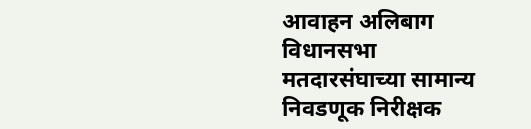आवाहन अलिबाग विधानसभा मतदारसंघाच्या सामान्य निवडणूक निरीक्षक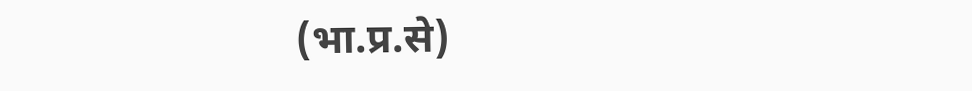(भा.प्र.से)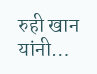रुही खान यांनी…